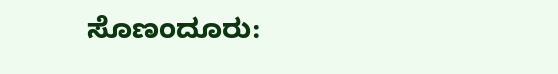ಸೊಣಂದೂರು: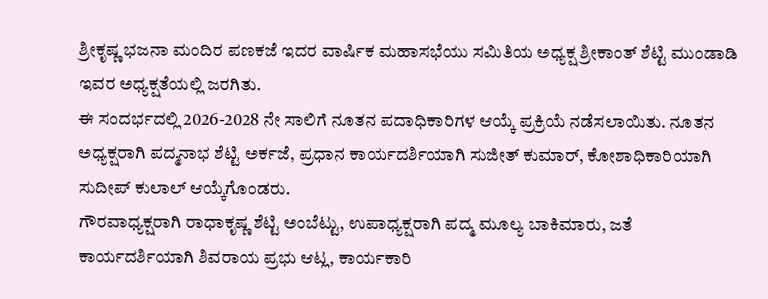ಶ್ರೀಕೃಷ್ಣ ಭಜನಾ ಮಂದಿರ ಪಣಕಜೆ ಇದರ ವಾರ್ಷಿಕ ಮಹಾಸಭೆಯು ಸಮಿತಿಯ ಅಧ್ಯಕ್ಷ ಶ್ರೀಕಾಂತ್ ಶೆಟ್ಟಿ ಮುಂಡಾಡಿ ಇವರ ಅಧ್ಯಕ್ಷತೆಯಲ್ಲಿ ಜರಗಿತು.
ಈ ಸಂದರ್ಭದಲ್ಲಿ 2026-2028 ನೇ ಸಾಲಿಗೆ ನೂತನ ಪದಾಧಿಕಾರಿಗಳ ಆಯ್ಕೆ ಪ್ರಕ್ರಿಯೆ ನಡೆಸಲಾಯಿತು. ನೂತನ ಅಧ್ಯಕ್ಷರಾಗಿ ಪದ್ಮನಾಭ ಶೆಟ್ಟಿ ಅರ್ಕಜೆ, ಪ್ರಧಾನ ಕಾರ್ಯದರ್ಶಿಯಾಗಿ ಸುಜೀತ್ ಕುಮಾರ್, ಕೋಶಾಧಿಕಾರಿಯಾಗಿ ಸುದೀಪ್ ಕುಲಾಲ್ ಆಯ್ಕೆಗೊಂಡರು.
ಗೌರವಾಧ್ಯಕ್ಷರಾಗಿ ರಾಧಾಕೃಷ್ಣ ಶೆಟ್ಟಿ ಅಂಬೆಟ್ಟು, ಉಪಾಧ್ಯಕ್ಷರಾಗಿ ಪದ್ಮ ಮೂಲ್ಯ ಬಾಕಿಮಾರು, ಜತೆ ಕಾರ್ಯದರ್ಶಿಯಾಗಿ ಶಿವರಾಯ ಪ್ರಭು ಆಟ್ಲ, ಕಾರ್ಯಕಾರಿ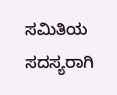ಸಮಿತಿಯ ಸದಸ್ಯರಾಗಿ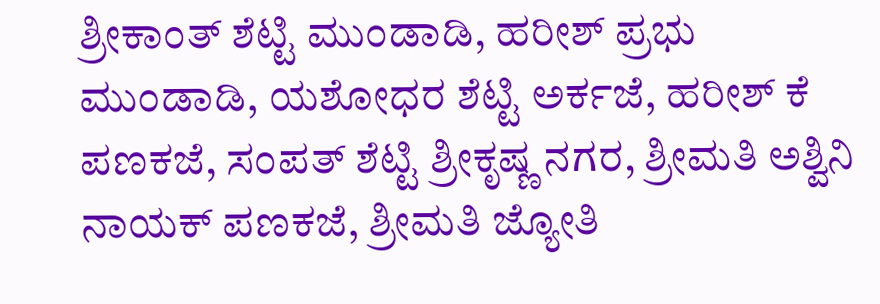ಶ್ರೀಕಾಂತ್ ಶೆಟ್ಟಿ ಮುಂಡಾಡಿ, ಹರೀಶ್ ಪ್ರಭು ಮುಂಡಾಡಿ, ಯಶೋಧರ ಶೆಟ್ಟಿ ಅರ್ಕಜೆ, ಹರೀಶ್ ಕೆ ಪಣಕಜೆ, ಸಂಪತ್ ಶೆಟ್ಟಿ ಶ್ರೀಕೃಷ್ಣ ನಗರ, ಶ್ರೀಮತಿ ಅಶ್ವಿನಿ ನಾಯಕ್ ಪಣಕಜೆ, ಶ್ರೀಮತಿ ಜ್ಯೋತಿ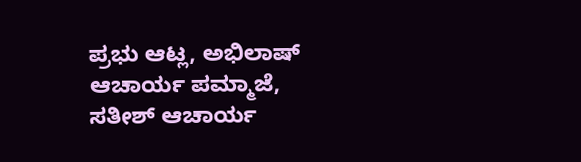ಪ್ರಭು ಆಟ್ಲ, ಅಭಿಲಾಷ್ ಆಚಾರ್ಯ ಪಮ್ಮಾಜೆ, ಸತೀಶ್ ಆಚಾರ್ಯ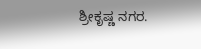ಶ್ರೀಕೃಷ್ಣ ನಗರ.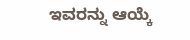ಇವರನ್ನು ಆಯ್ಕೆ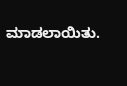ಮಾಡಲಾಯಿತು.